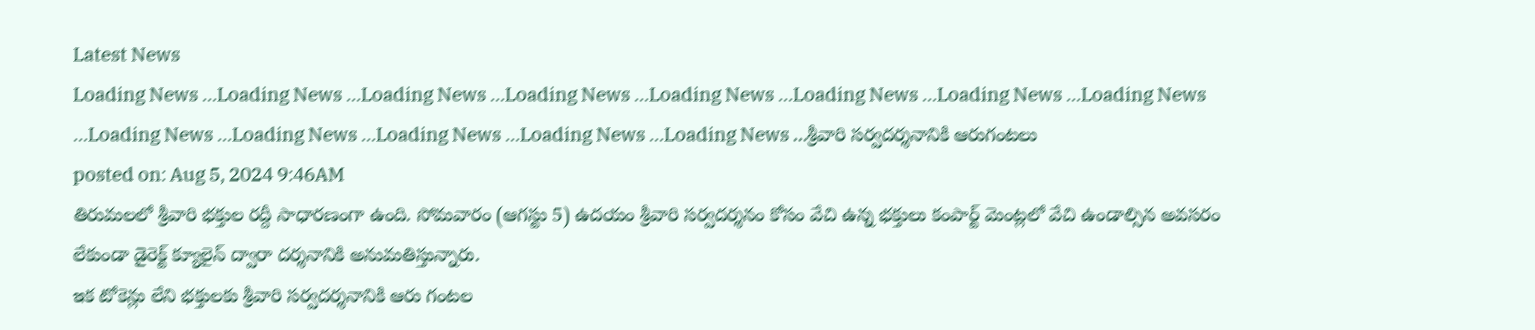Latest News
Loading News ...Loading News ...Loading News ...Loading News ...Loading News ...Loading News ...Loading News ...Loading News ...Loading News ...Loading News ...Loading News ...Loading News ...Loading News ...శ్రీవారి సర్వదర్శనానికి ఆరుగంటలు
posted on: Aug 5, 2024 9:46AM
తిరుమలలో శ్రీవారి భక్తుల రద్దీ సాధారణంగా ఉంది. సోమవారం (ఆగస్టు 5) ఉదయం శ్రీవారి సర్వదర్శనం కోసం వేచి ఉన్న భక్తులు కంపార్ట్ మెంట్లలో వేచి ఉండాల్సిన అవసరం లేకుండా డైరెక్ట్ క్యూలైన్ ద్వారా దర్శనానికి అనుమతిస్తున్నారు.
ఇక టోకెన్లు లేని భక్తులకు శ్రీవారి సర్వదర్శనానికి ఆరు గంటల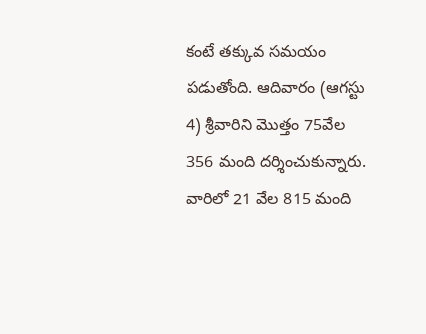కంటే తక్కువ సమయం పడుతోంది. ఆదివారం (ఆగస్టు 4) శ్రీవారిని మొత్తం 75వేల 356 మంది దర్శించుకున్నారు. వారిలో 21 వేల 815 మంది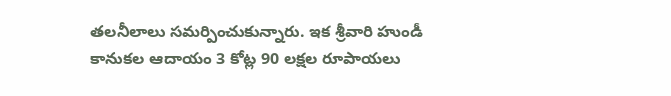తలనీలాలు సమర్పించుకున్నారు. ఇక శ్రీవారి హుండీ కానుకల ఆదాయం 3 కోట్ల 90 లక్షల రూపాయలు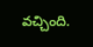వచ్చింది.